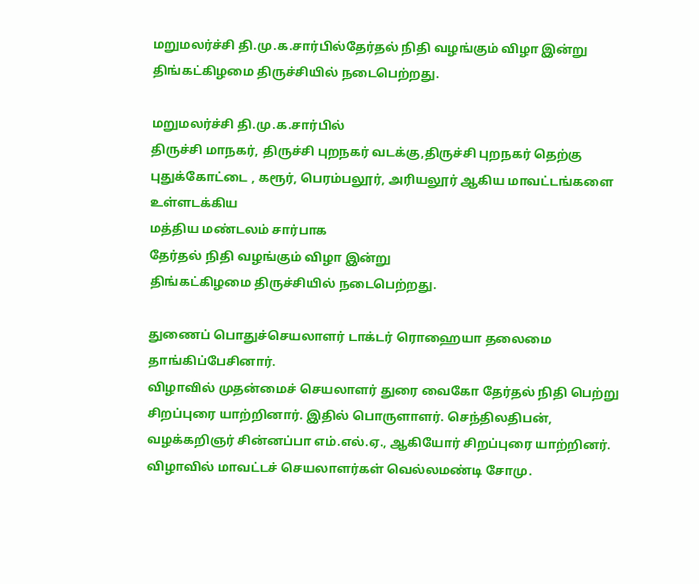மறுமலர்ச்சி தி.மு.க.சார்பில்தேர்தல் நிதி வழங்கும் விழா இன்று  திங்கட்கிழமை திருச்சியில் நடைபெற்றது.

மறுமலர்ச்சி தி.மு.க.சார்பில்
திருச்சி மாநகர், திருச்சி புறநகர் வடக்கு,திருச்சி புறநகர் தெற்கு
புதுக்கோட்டை , கரூர், பெரம்பலூர், அரியலூர் ஆகிய மாவட்டங்களை உள்ளடக்கிய
மத்திய மண்டலம் சார்பாக
தேர்தல் நிதி வழங்கும் விழா இன்று
திங்கட்கிழமை திருச்சியில் நடைபெற்றது.

துணைப் பொதுச்செயலாளர் டாக்டர் ரொஹையா தலைமை தாங்கிப்பேசினார்.
விழாவில் முதன்மைச் செயலாளர் துரை வைகோ தேர்தல் நிதி பெற்று சிறப்புரை யாற்றினார். இதில் பொருளாளர். செந்திலதிபன், வழக்கறிஞர் சின்னப்பா எம்.எல்.ஏ., ஆகியோர் சிறப்புரை யாற்றினர். விழாவில் மாவட்டச் செயலாளர்கள் வெல்லமண்டி சோமு.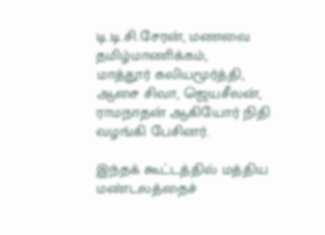டி.டி.சி.சேரன், மணவை தமிழ்மாணிக்கம்,
மாத்தூர் கலியமூர்த்தி, ஆசை சிவா, ஜெயசீலன், ராமநாதன் ஆகியோர் நிதி வழங்கி பேசினர்.

இந்தக் கூட்டத்தில் மத்திய மண்டலத்தைச்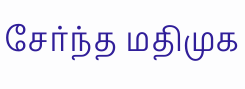சேர்ந்த மதிமுக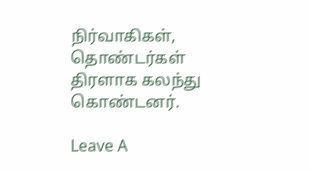நிர்வாகிகள், தொண்டர்கள் திரளாக கலந்து கொண்டனர்.

Leave A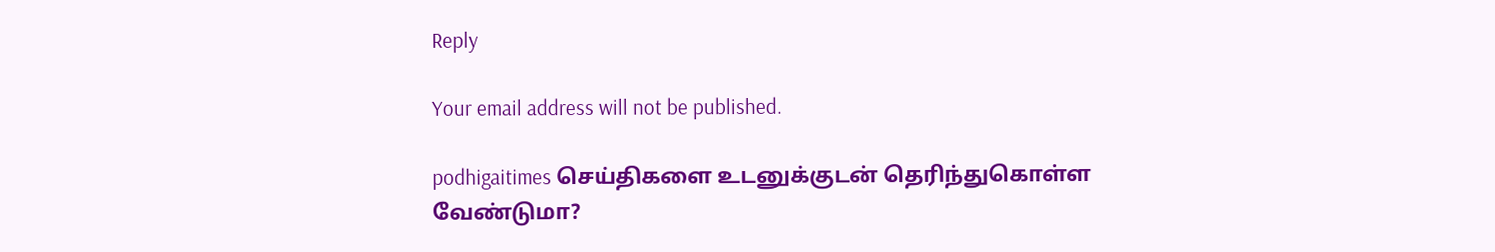Reply

Your email address will not be published.

podhigaitimes செய்திகளை உடனுக்குடன் தெரிந்துகொள்ள வேண்டுமா?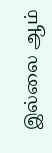இல்லை ஆம்